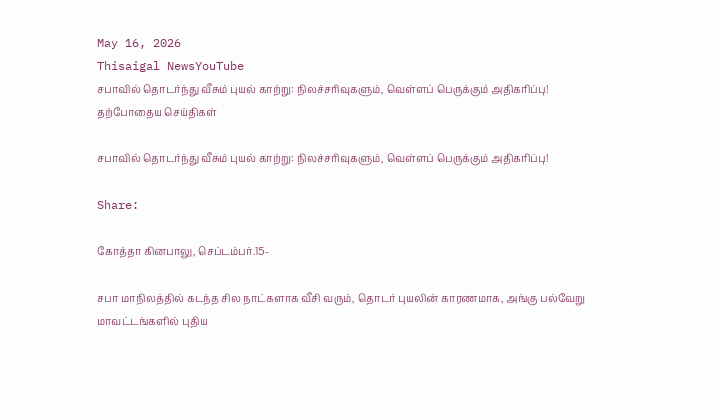May 16, 2026
Thisaigal NewsYouTube
சபாவில் தொடர்ந்து வீசும் புயல் காற்று: நிலச்சரிவுகளும், வெள்ளப் பெருக்கும் அதிகரிப்பு!
தற்போதைய செய்திகள்

சபாவில் தொடர்ந்து வீசும் புயல் காற்று: நிலச்சரிவுகளும், வெள்ளப் பெருக்கும் அதிகரிப்பு!

Share:

கோத்தா கினபாலு, செப்டம்பர்.15-

சபா மாநிலத்தில் கடந்த சில நாட்களாக வீசி வரும், தொடர் புயலின் காரணமாக, அங்கு பல்வேறு மாவட்டங்களில் புதிய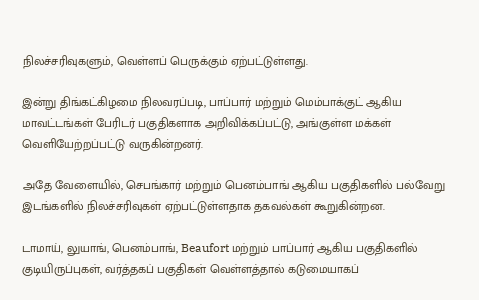நிலச்சரிவுகளும், வெள்ளப் பெருக்கும் ஏற்பட்டுள்ளது.

இன்று திங்கட்கிழமை நிலவரப்படி, பாப்பார் மற்றும் மெம்பாக்குட் ஆகிய மாவட்டங்கள் பேரிடர் பகுதிகளாக அறிவிக்கப்பட்டு, அங்குள்ள மக்கள் வெளியேற்றப்பட்டு வருகின்றனர்.

அதே வேளையில், செபங்கார் மற்றும் பெனம்பாங் ஆகிய பகுதிகளில் பல்வேறு இடங்களில் நிலச்சரிவுகள் ஏற்பட்டுள்ளதாக தகவல்கள் கூறுகின்றன.

டாமாய், லுயாங், பெனம்பாங், Beaufort மற்றும் பாப்பார் ஆகிய பகுதிகளில் குடியிருப்புகள், வர்த்தகப் பகுதிகள் வெள்ளத்தால் கடுமையாகப்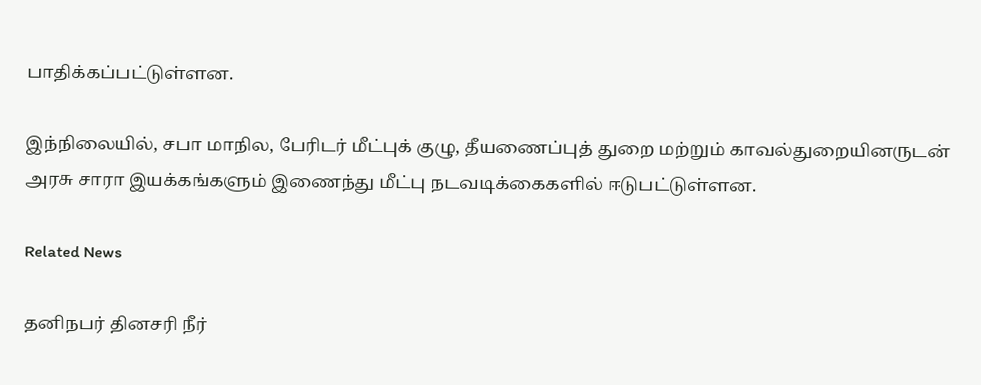பாதிக்கப்பட்டுள்ளன.

இந்நிலையில், சபா மாநில, பேரிடர் மீட்புக் குழு, தீயணைப்புத் துறை மற்றும் காவல்துறையினருடன் அரசு சாரா இயக்கங்களும் இணைந்து மீட்பு நடவடிக்கைகளில் ஈடுபட்டுள்ளன.

Related News

தனிநபர் தினசரி நீர்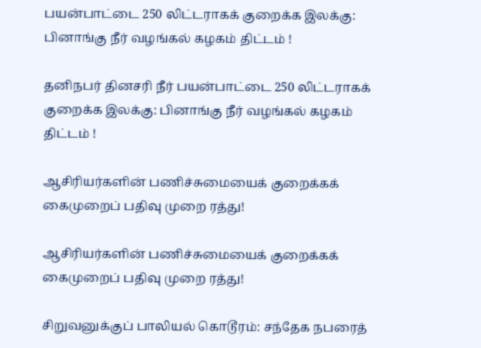பயன்பாட்டை 250 லிட்டராகக் குறைக்க இலக்கு: பினாங்கு நீர் வழங்கல் கழகம் திட்டம் !

தனிநபர் தினசரி நீர் பயன்பாட்டை 250 லிட்டராகக் குறைக்க இலக்கு: பினாங்கு நீர் வழங்கல் கழகம் திட்டம் !

ஆசிரியர்களின் பணிச்சுமையைக் குறைக்கக் கைமுறைப் பதிவு முறை ரத்து!

ஆசிரியர்களின் பணிச்சுமையைக் குறைக்கக் கைமுறைப் பதிவு முறை ரத்து!

சிறுவனுக்குப் பாலியல் கொடூரம்: சந்தேக நபரைத்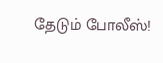தேடும் போலீஸ்!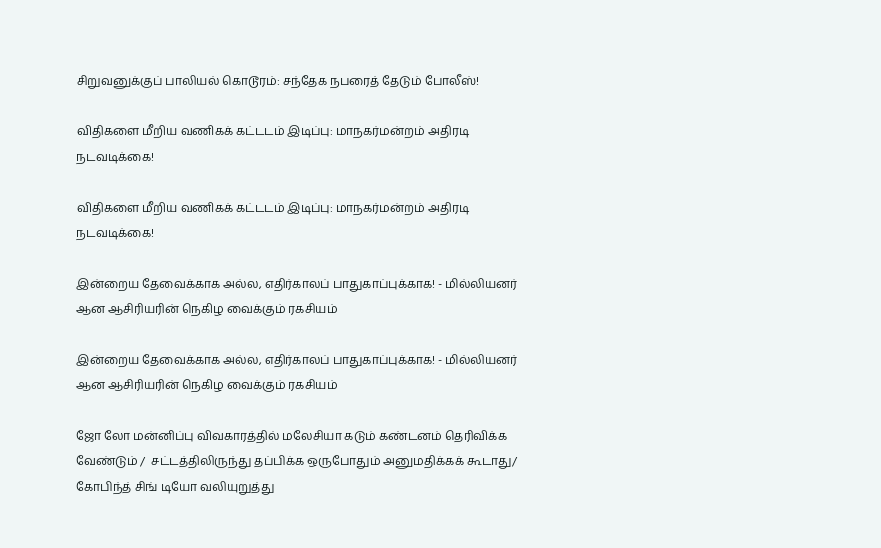சிறுவனுக்குப் பாலியல் கொடூரம்: சந்தேக நபரைத் தேடும் போலீஸ்!

விதிகளை மீறிய வணிகக் கட்டடம் இடிப்பு: மாநகர்மன்றம் அதிரடி நடவடிக்கை!

விதிகளை மீறிய வணிகக் கட்டடம் இடிப்பு: மாநகர்மன்றம் அதிரடி நடவடிக்கை!

இன்றைய தேவைக்காக அல்ல, எதிர்காலப் பாதுகாப்புக்காக! - மில்லியனர் ஆன ஆசிரியரின் நெகிழ வைக்கும் ரகசியம்

இன்றைய தேவைக்காக அல்ல, எதிர்காலப் பாதுகாப்புக்காக! - மில்லியனர் ஆன ஆசிரியரின் நெகிழ வைக்கும் ரகசியம்

ஜோ லோ மன்னிப்பு விவகாரத்தில் மலேசியா கடும் கண்டனம் தெரிவிக்க வேண்டும் /  சட்டத்திலிருந்து தப்பிக்க ஒருபோதும் அனுமதிக்கக் கூடாது/ கோபிந்த் சிங் டியோ வலியுறுத்து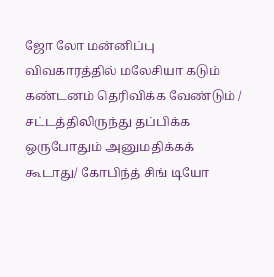ஜோ லோ மன்னிப்பு விவகாரத்தில் மலேசியா கடும் கண்டனம் தெரிவிக்க வேண்டும் / சட்டத்திலிருந்து தப்பிக்க ஒருபோதும் அனுமதிக்கக் கூடாது/ கோபிந்த் சிங் டியோ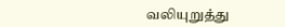வலியுறுத்து